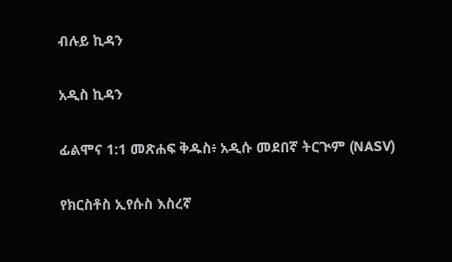ብሉይ ኪዳን

አዲስ ኪዳን

ፊልሞና 1:1 መጽሐፍ ቅዱስ፥ አዲሱ መደበኛ ትርጒም (NASV)

የክርስቶስ ኢየሱስ እስረኛ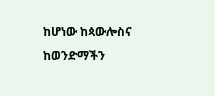ከሆነው ከጳውሎስና ከወንድማችን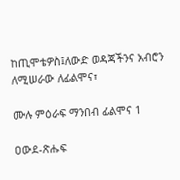ከጢሞቴዎስ፤ለውድ ወዳጃችንና አብሮን ለሚሠራው ለፊልሞና፣

ሙሉ ምዕራፍ ማንበብ ፊልሞና 1

ዐውደ-ጽሑፍ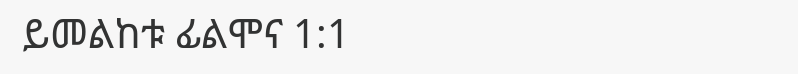ይመልከቱ ፊልሞና 1:1